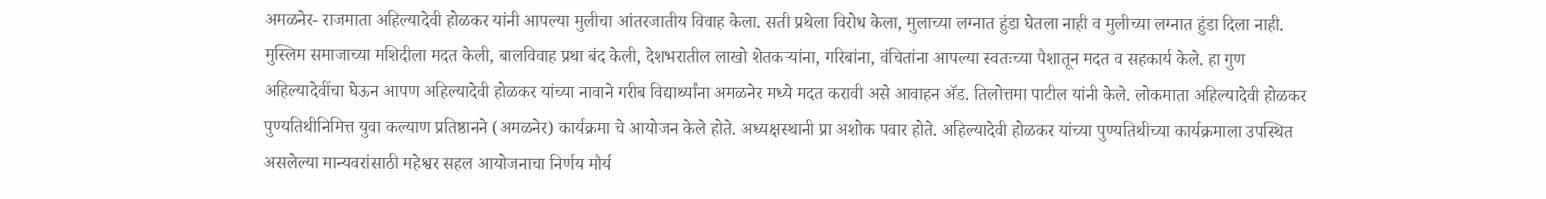अमळनेर- राजमाता अहिल्यादेवी होळकर यांनी आपल्या मुलीचा आंतरजातीय विवाह केला. सती प्रथेला विरोध केला, मुलाच्या लग्नात हुंडा घेतला नाही व मुलीच्या लग्नात हुंडा दिला नाही. मुस्लिम समाजाच्या मशिदीला मदत केली, बालविवाह प्रथा बंद केली, देशभरातील लाखो शेतकऱ्यांना, गरिबांना, वंचितांना आपल्या स्वतःच्या पैशातून मदत व सहकार्य केले. हा गुण अहिल्यादेवींचा घेऊन आपण अहिल्यादेवी होळकर यांच्या नावाने गरीब विद्यार्थ्यांना अमळनेर मध्ये मदत करावी असे आवाहन ॲड. तिलोत्तमा पाटील यांनी केले. लोकमाता अहिल्यादेवी होळकर पुण्यतिथीनिमित्त युवा कल्याण प्रतिष्ठानने (अमळनेर) कार्यक्रमा चे आयोजन केले होते. अध्यक्षस्थानी प्रा अशोक पवार होते. अहिल्यादेवी होळकर यांच्या पुण्यतिथीच्या कार्यक्रमाला उपस्थित असलेल्या मान्यवरांसाठी महेश्वर सहल आयोजनाचा निर्णय मौर्य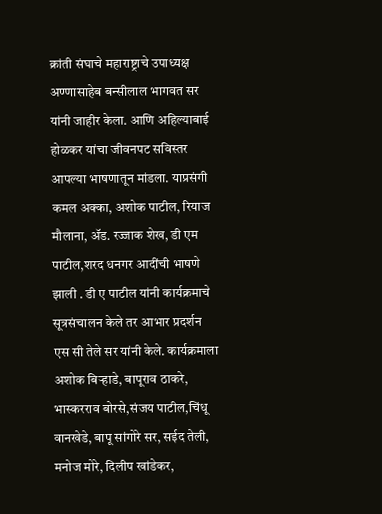क्रांती संघाचे महाराष्ट्राचे उपाध्यक्ष अण्णासाहेब बन्सीलाल भागवत सर यांनी जाहीर केला. आणि अहिल्याबाई होळकर यांचा जीवनपट सविस्तर आपल्या भाषणातून मांडला. याप्रसंगी कमल अक्का, अशोक पाटील, रियाज मौलाना, ॲड. रज्जाक शेख, डी एम पाटील,शरद धनगर आदींची भाषणे झाली . डी ए पाटील यांनी कार्यक्रमाचे सूत्रसंचालन केले तर आभार प्रदर्शन एस सी तेले सर यांनी केले. कार्यक्रमाला अशोक बिऱ्हाडे, बापूराव ठाकरे, भास्करराव बोरसे,संजय पाटील,चिंधू वानखेडे, बापू सांगोरे सर, सईद तेली, मनोज मोरे, दिलीप खांडेकर,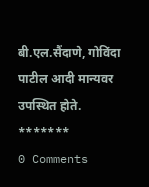बी.एल.सैंदाणे, गोविंदा पाटील आदी मान्यवर उपस्थित होते.
*******
0 Comments